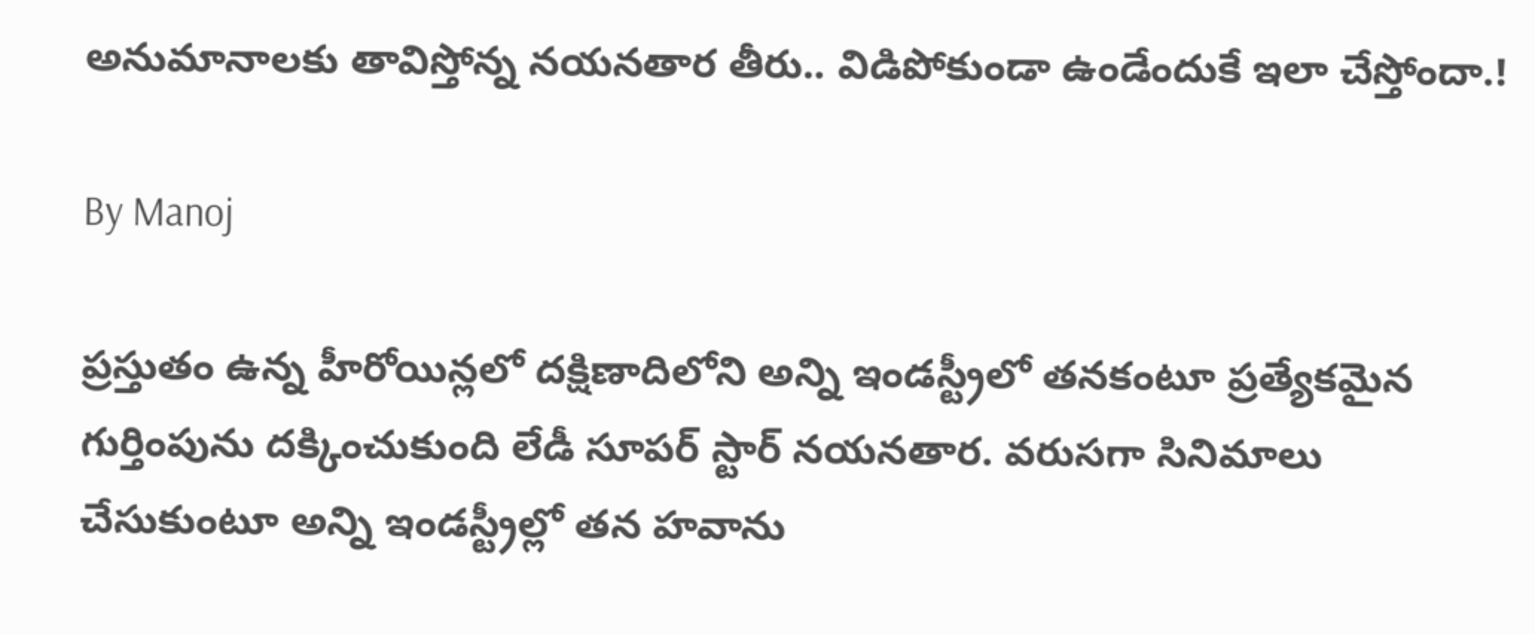అనుమానాలకు తావిస్తోన్న నయనతార తీరు.. విడిపోకుండా ఉండేందుకే ఇలా చేస్తోందా.!

By Manoj

ప్రస్తుతం ఉన్న హీరోయిన్లలో దక్షిణాదిలోని అన్ని ఇండస్ట్రీలో తనకంటూ ప్రత్యేకమైన గుర్తింపును దక్కించుకుంది లేడీ సూపర్ స్టార్ నయనతార. వరుసగా సినిమాలు చేసుకుంటూ అన్ని ఇండస్ట్రీల్లో తన హవాను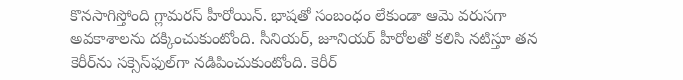కొనసాగిస్తోంది గ్లామరస్ హీరోయిన్. భాషతో సంబంధం లేకుండా ఆమె వరుసగా అవకాశాలను దక్కించుకుంటోంది. సీనియర్, జూనియర్ హీరోలతో కలిసి నటిస్తూ తన కెరీర్‌ను సక్సెస్‌ఫుల్‌గా నడిపించుకుంటోంది. కెరీర్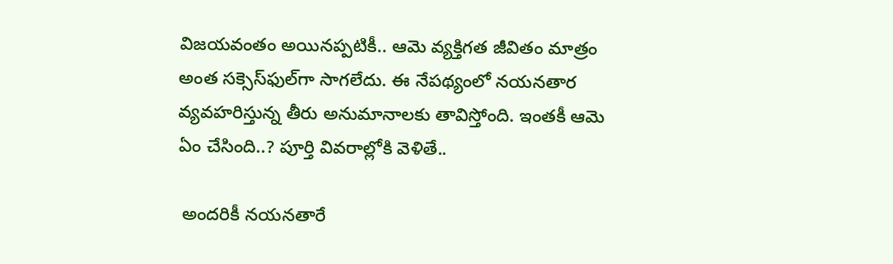విజయవంతం అయినప్పటికీ.. ఆమె వ్యక్తిగత జీవితం మాత్రం అంత సక్సెస్‌ఫుల్‌గా సాగలేదు. ఈ నేపథ్యంలో నయనతార వ్యవహరిస్తున్న తీరు అనుమానాలకు తావిస్తోంది. ఇంతకీ ఆమె ఏం చేసింది..? పూర్తి వివరాల్లోకి వెళితే..

 అందరికీ నయనతారే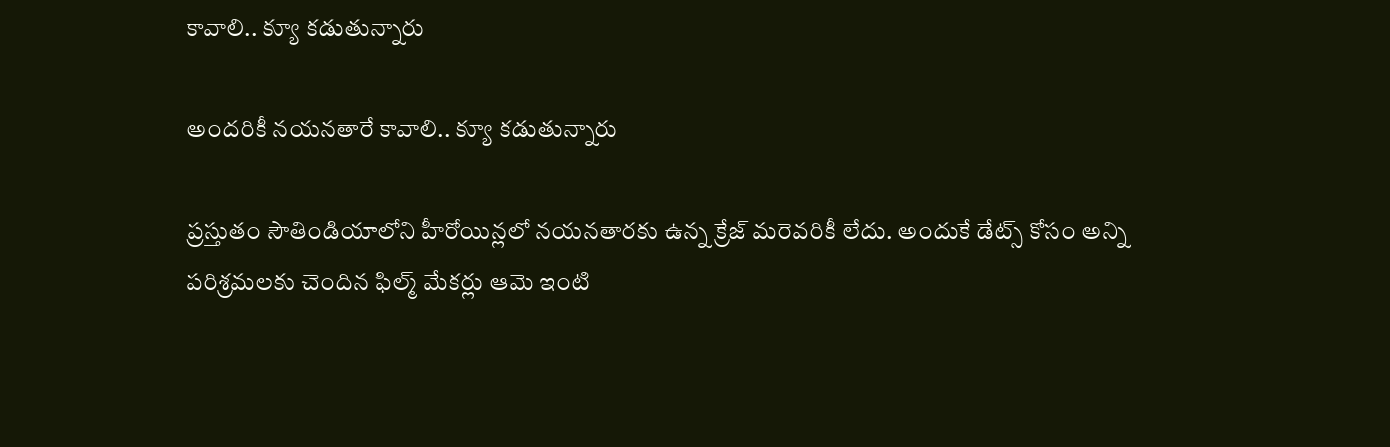కావాలి.. క్యూ కడుతున్నారు

అందరికీ నయనతారే కావాలి.. క్యూ కడుతున్నారు

ప్రస్తుతం సౌతిండియాలోని హీరోయిన్లలో నయనతారకు ఉన్న క్రేజ్ మరెవరికీ లేదు. అందుకే డేట్స్ కోసం అన్ని పరిశ్రమలకు చెందిన ఫిల్మ్ మేకర్లు ఆమె ఇంటి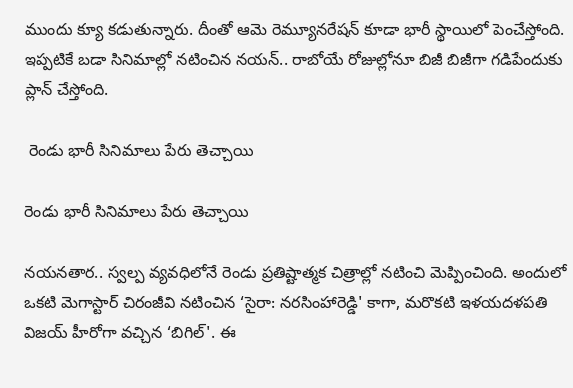ముందు క్యూ కడుతున్నారు. దీంతో ఆమె రెమ్యూనరేషన్ కూడా భారీ స్థాయిలో పెంచేస్తోంది. ఇప్పటికే బడా సినిమాల్లో నటించిన నయన్.. రాబోయే రోజుల్లోనూ బిజీ బిజీగా గడిపేందుకు ప్లాన్ చేస్తోంది.

 రెండు భారీ సినిమాలు పేరు తెచ్చాయి

రెండు భారీ సినిమాలు పేరు తెచ్చాయి

నయనతార.. స్వల్ప వ్యవధిలోనే రెండు ప్రతిష్టాత్మక చిత్రాల్లో నటించి మెప్పించింది. అందులో ఒకటి మెగాస్టార్ చిరంజీవి నటించిన ‘సైరా: నరసింహారెడ్డి' కాగా, మరొకటి ఇళయదళపతి విజయ్ హీరోగా వచ్చిన ‘బిగిల్'. ఈ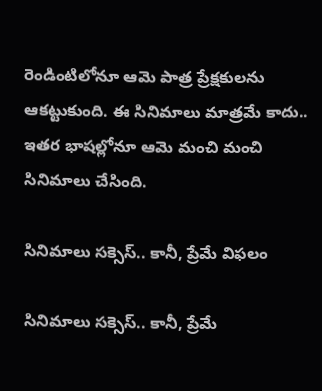రెండింటిలోనూ ఆమె పాత్ర ప్రేక్షకులను ఆకట్టుకుంది. ఈ సినిమాలు మాత్రమే కాదు.. ఇతర భాషల్లోనూ ఆమె మంచి మంచి సినిమాలు చేసింది.

సినిమాలు సక్సెస్.. కానీ, ప్రేమే విఫలం

సినిమాలు సక్సెస్.. కానీ, ప్రేమే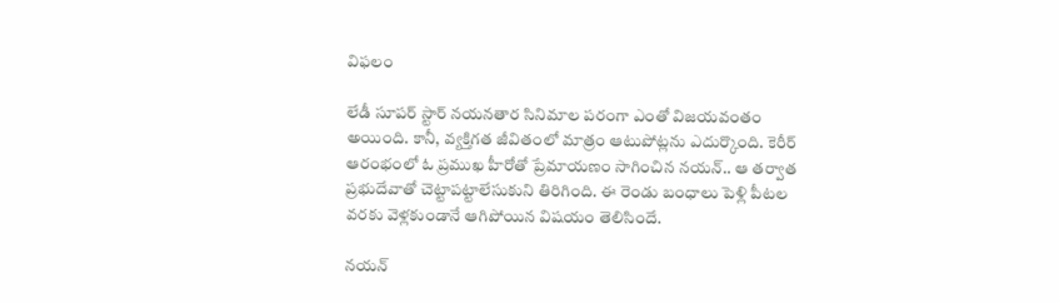విఫలం

లేడీ సూపర్ స్టార్ నయనతార సినిమాల పరంగా ఎంతో విజయవంతం అయింది. కానీ, వ్యక్తిగత జీవితంలో మాత్రం ఆటుపోట్లను ఎదుర్కొంది. కెరీర్ ఆరంభంలో ఓ ప్రముఖ హీరోతో ప్రేమాయణం సాగించిన నయన్.. ఆ తర్వాత ప్రభుదేవాతో చెట్టాపట్టాలేసుకుని తిరిగింది. ఈ రెండు బంధాలు పెళ్లి పీటల వరకు వెళ్లకుండానే ఆగిపోయిన విషయం తెలిసిందే.

నయన్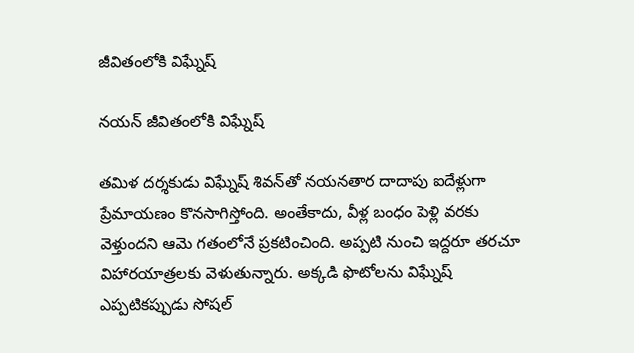జీవితంలోకి విఘ్నేష్

నయన్ జీవితంలోకి విఘ్నేష్

తమిళ దర్శకుడు విఘ్నేష్ శివన్‌తో నయనతార దాదాపు ఐదేళ్లుగా ప్రేమాయణం కొనసాగిస్తోంది. అంతేకాదు, వీళ్ల బంధం పెళ్లి వరకు వెళ్తుందని ఆమె గతంలోనే ప్రకటించింది. అప్పటి నుంచి ఇద్దరూ తరచూ విహారయాత్రలకు వెళుతున్నారు. అక్కడి ఫొటోలను విఘ్నేష్ ఎప్పటికప్పుడు సోషల్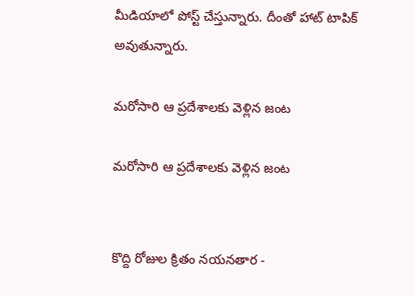మీడియాలో పోస్ట్ చేస్తున్నారు. దీంతో హాట్ టాపిక్ అవుతున్నారు.

మరోసారి ఆ ప్రదేశాలకు వెళ్లిన జంట

మరోసారి ఆ ప్రదేశాలకు వెళ్లిన జంట


కొద్ది రోజుల క్రితం నయనతార -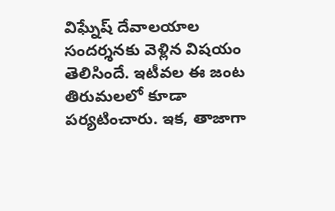విఘ్నేష్ దేవాలయాల సందర్శనకు వెళ్లిన విషయం తెలిసిందే. ఇటీవల ఈ జంట తిరుమలలో కూడా పర్యటించారు. ఇక, తాజాగా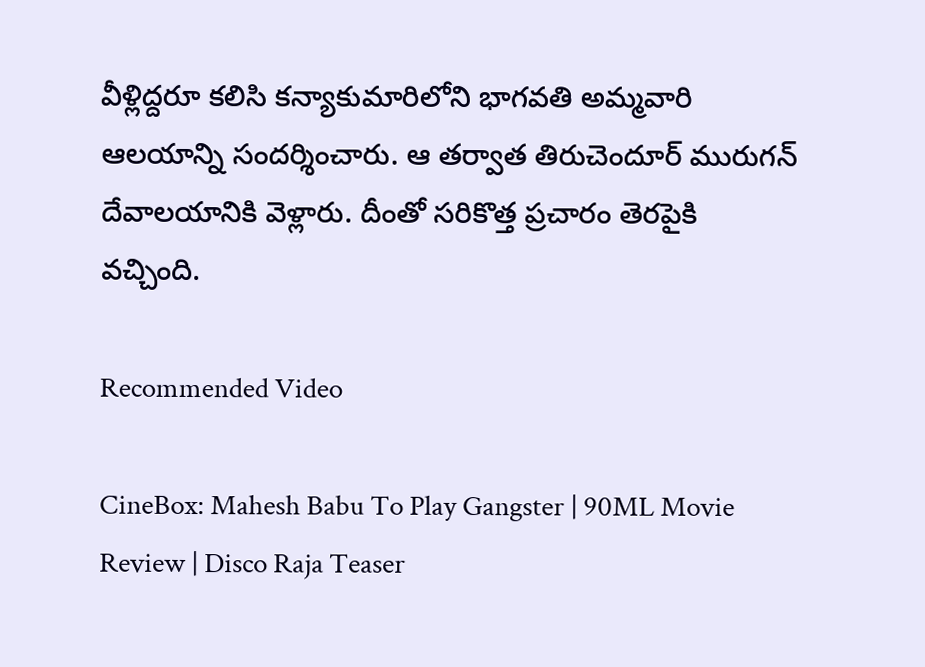వీళ్లిద్దరూ కలిసి కన్యాకుమారిలోని భాగవతి అమ్మవారి ఆలయాన్ని సందర్శించారు. ఆ తర్వాత తిరుచెందూర్ మురుగన్ దేవాలయానికి వెళ్లారు. దీంతో సరికొత్త ప్రచారం తెరపైకి వచ్చింది.

Recommended Video

CineBox: Mahesh Babu To Play Gangster | 90ML Movie Review | Disco Raja Teaser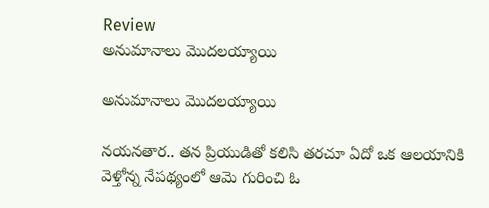Review
అనుమానాలు మొదలయ్యాయి

అనుమానాలు మొదలయ్యాయి

నయనతార.. తన ప్రియుడితో కలిసి తరచూ ఏదో ఒక ఆలయానికి వెళ్తోన్న నేపథ్యంలో ఆమె గురించి ఓ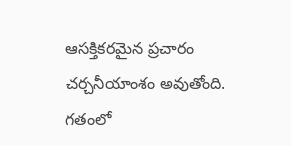ఆసక్తికరమైన ప్రచారం చర్చనీయాంశం అవుతోంది. గతంలో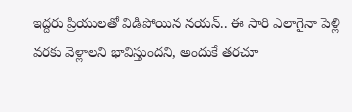ఇద్దరు ప్రియులతో విడిపోయిన నయన్.. ఈ సారి ఎలాగైనా పెళ్లి వరకు వెళ్లాలని భావిస్తుందని, అందుకే తరచూ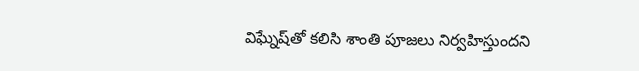విఘ్నేష్‌తో కలిసి శాంతి పూజలు నిర్వహిస్తుందని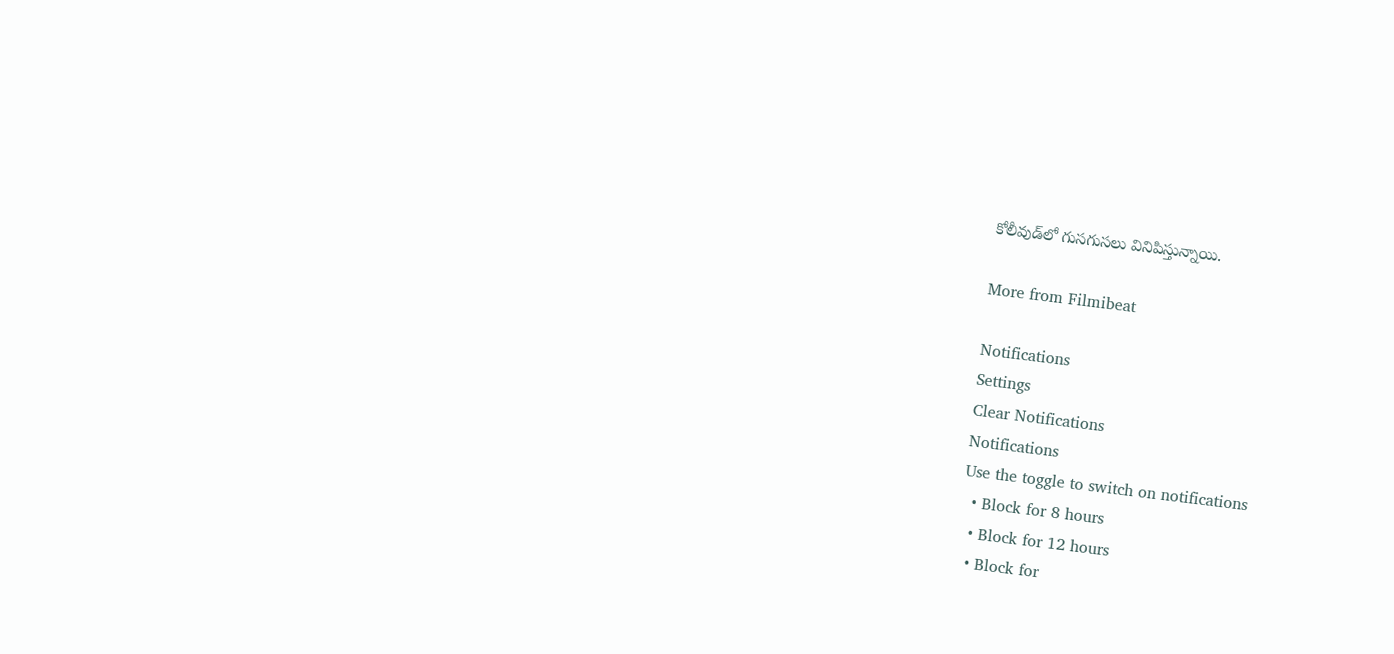కోలీవుడ్‌లో గుసగుసలు వినిపిస్తున్నాయి.

More from Filmibeat

Notifications
Settings
Clear Notifications
Notifications
Use the toggle to switch on notifications
  • Block for 8 hours
  • Block for 12 hours
  • Block for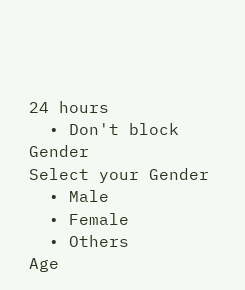24 hours
  • Don't block
Gender
Select your Gender
  • Male
  • Female
  • Others
Age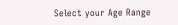Select your Age Range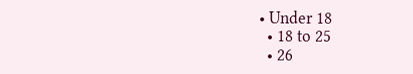• Under 18
  • 18 to 25
  • 26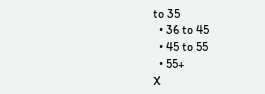to 35
  • 36 to 45
  • 45 to 55
  • 55+
X